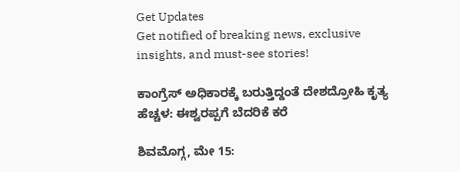Get Updates
Get notified of breaking news, exclusive insights, and must-see stories!

ಕಾಂಗ್ರೆಸ್ ಅಧಿಕಾರಕ್ಕೆ ಬರುತ್ತಿದ್ದಂತೆ ದೇಶ‍ದ್ರೋಹಿ ಕೃತ್ಯ ಹೆಚ್ಚಳ: ಈಶ್ವರಪ್ಪಗೆ ಬೆದರಿಕೆ ಕರೆ

ಶಿವಮೊಗ್ಗ, ಮೇ 15: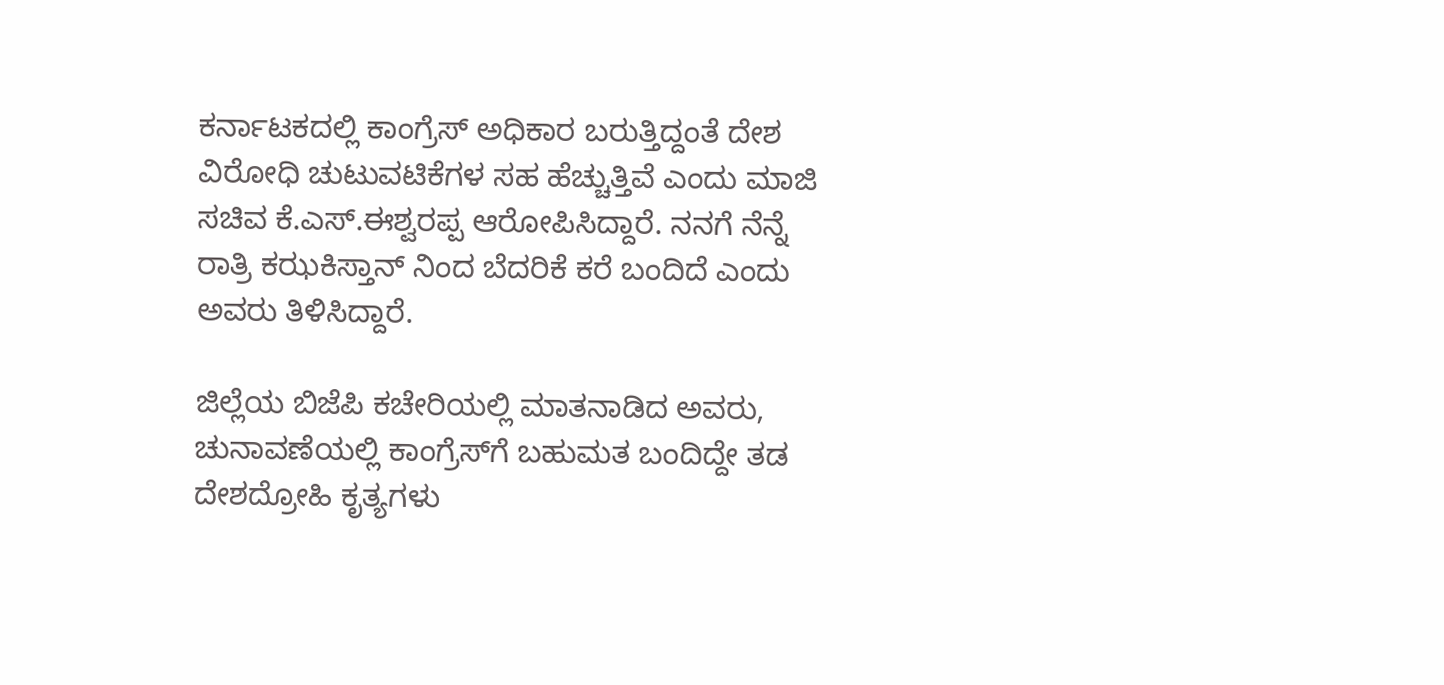ಕರ್ನಾಟಕದಲ್ಲಿ ಕಾಂಗ್ರೆಸ್ ಅಧಿಕಾರ ಬರುತ್ತಿದ್ದಂತೆ ದೇಶ ವಿರೋಧಿ ಚುಟುವಟಿಕೆಗಳ ಸಹ ಹೆಚ್ಚುತ್ತಿವೆ ಎಂದು ಮಾಜಿ ಸಚಿವ ಕೆ.ಎಸ್‌.ಈಶ್ವರಪ್ಪ ಆರೋಪಿಸಿದ್ದಾರೆ. ನನಗೆ ನೆನ್ನೆ ರಾತ್ರಿ ಕಝಕಿಸ್ತಾನ್ ನಿಂದ ಬೆದರಿಕೆ ಕರೆ ಬಂದಿದೆ ಎಂದು ಅವರು ತಿಳಿಸಿದ್ದಾರೆ.

ಜಿಲ್ಲೆಯ ಬಿಜೆಪಿ ಕಚೇರಿಯಲ್ಲಿ ಮಾತನಾಡಿದ ಅವರು, ಚುನಾವಣೆಯಲ್ಲಿ ಕಾಂಗ್ರೆಸ್‌ಗೆ ಬಹುಮತ ಬಂದಿದ್ದೇ ತಡ ದೇಶದ್ರೋಹಿ ಕೃತ್ಯಗಳು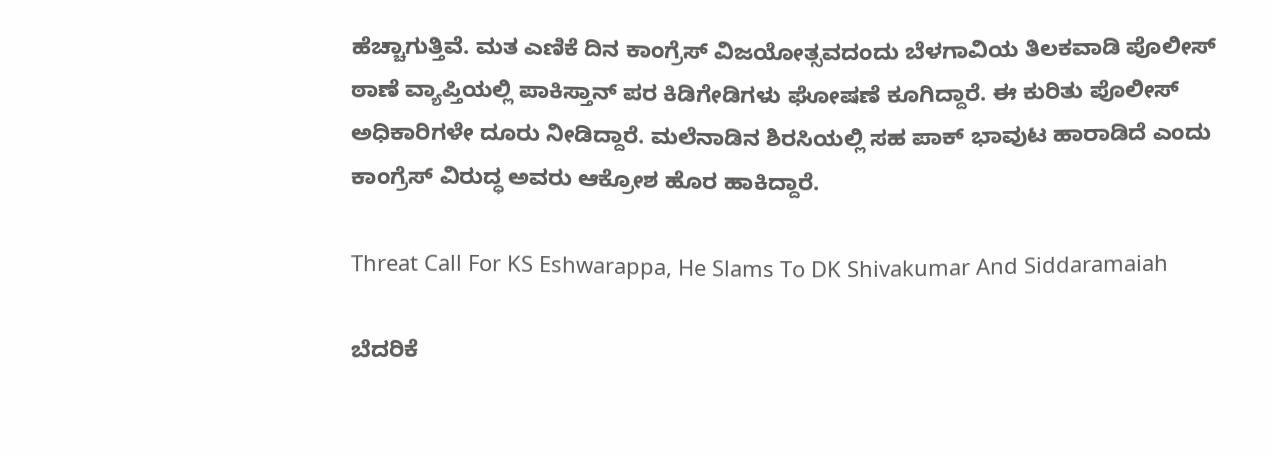ಹೆಚ್ಚಾಗುತ್ತಿವೆ. ಮತ ಎಣಿಕೆ ದಿನ ಕಾಂಗ್ರೆಸ್ ವಿಜಯೋತ್ಸವದಂದು ಬೆಳಗಾವಿಯ ತಿಲಕವಾಡಿ ಪೊಲೀಸ್ ಠಾಣೆ ವ್ಯಾಪ್ತಿಯಲ್ಲಿ ಪಾಕಿಸ್ತಾನ್ ಪರ ಕಿಡಿಗೇಡಿಗಳು ಘೋಷಣೆ ಕೂಗಿದ್ದಾರೆ. ಈ ಕುರಿತು ಪೊಲೀಸ್ ಅಧಿಕಾರಿಗಳೇ ದೂರು ನೀಡಿದ್ದಾರೆ. ಮಲೆನಾಡಿನ ಶಿರಸಿಯಲ್ಲಿ ಸಹ ಪಾಕ್ ಭಾವುಟ ಹಾರಾಡಿದೆ ಎಂದು ಕಾಂಗ್ರೆಸ್ ವಿರುದ್ಧ ಅವರು ಆಕ್ರೋಶ ಹೊರ ಹಾಕಿದ್ದಾರೆ.

Threat Call For KS Eshwarappa, He Slams To DK Shivakumar And Siddaramaiah

ಬೆದರಿಕೆ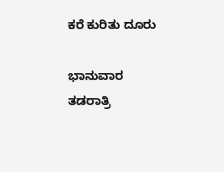ಕರೆ ಕುರಿತು ದೂರು

ಭಾನುವಾರ ತಡರಾತ್ರಿ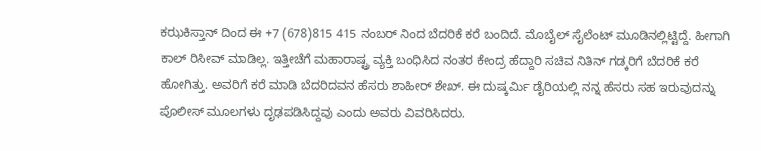ಕಝಕಿಸ್ತಾನ್ ದಿಂದ ಈ +7 (678)815 415 ನಂಬರ್ ನಿಂದ ಬೆದರಿಕೆ ಕರೆ ಬಂದಿದೆ. ಮೊಬೈಲ್ ಸೈಲೆಂಟ್ ಮೂಡಿನಲ್ಲಿಟ್ಟಿದ್ದೆ. ಹೀಗಾಗಿ ಕಾಲ್ ರಿಸೀವ್ ಮಾಡಿಲ್ಲ. ಇತ್ತೀಚೆಗೆ ಮಹಾರಾಷ್ಟ್ರ ವ್ಯಕ್ತಿ ಬಂಧಿಸಿದ ನಂತರ ಕೇಂದ್ರ ಹೆದ್ದಾರಿ ಸಚಿವ ನಿತಿನ್ ಗಡ್ಕರಿಗೆ ಬೆದರಿಕೆ ಕರೆ ಹೋಗಿತ್ತು. ಅವರಿಗೆ ಕರೆ ಮಾಡಿ ಬೆದರಿದವನ ಹೆಸರು ಶಾಹೀರ್ ಶೇಖ್. ಈ ದುಷ್ಕರ್ಮಿ ಡೈರಿಯಲ್ಲಿ ನನ್ನ ಹೆಸರು ಸಹ ಇರುವುದನ್ನು ಪೊಲೀಸ್ ಮೂಲಗಳು ದೃಢಪಡಿಸಿದ್ದವು ಎಂದು ಅವರು ವಿವರಿಸಿದರು.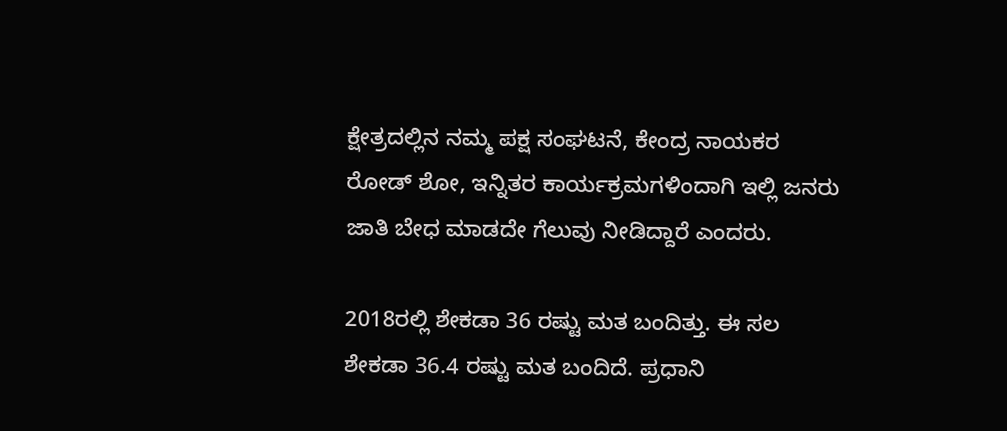ಕ್ಷೇತ್ರದಲ್ಲಿನ ನಮ್ಮ ಪಕ್ಷ ಸಂಘಟನೆ, ಕೇಂದ್ರ ನಾಯಕರ ರೋಡ್ ಶೋ, ಇನ್ನಿತರ ಕಾರ್ಯಕ್ರಮಗಳಿಂದಾಗಿ ಇಲ್ಲಿ ಜನರು ಜಾತಿ ಬೇಧ ಮಾಡದೇ ಗೆಲುವು ನೀಡಿದ್ದಾರೆ ಎಂದರು.

2018ರಲ್ಲಿ ಶೇಕಡಾ 36 ರಷ್ಟು ಮತ ಬಂದಿತ್ತು. ಈ ಸಲ ಶೇಕಡಾ 36.4 ರಷ್ಟು ಮತ ಬಂದಿದೆ. ಪ್ರಧಾನಿ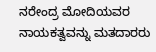ನರೇಂದ್ರ ಮೋದಿಯವರ ನಾಯಕತ್ವವನ್ನು ಮತದಾರರು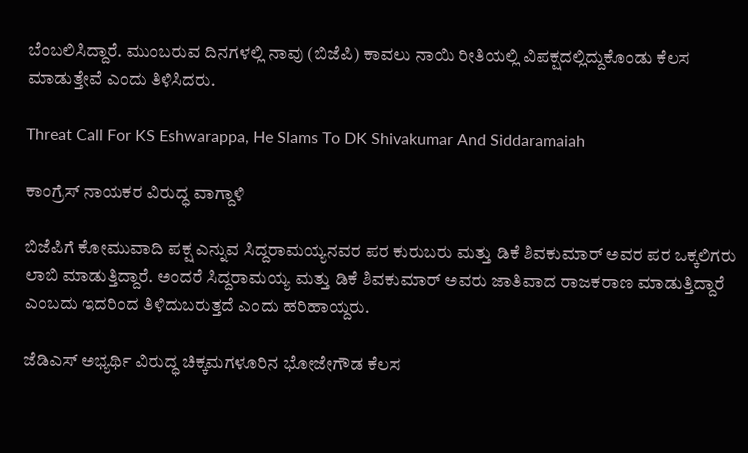ಬೆಂಬಲಿಸಿದ್ದಾರೆ. ಮುಂಬರುವ ದಿನಗಳಲ್ಲಿ ನಾವು (ಬಿಜೆಪಿ) ಕಾವಲು ನಾಯಿ ರೀತಿಯಲ್ಲಿ ವಿಪಕ್ಷದಲ್ಲಿದ್ದುಕೊಂಡು ಕೆಲಸ ಮಾಡುತ್ತೇವೆ ಎಂದು ತಿಳಿಸಿದರು.

Threat Call For KS Eshwarappa, He Slams To DK Shivakumar And Siddaramaiah

ಕಾಂಗ್ರೆಸ್ ನಾಯಕರ ವಿರುದ್ಧ ವಾಗ್ದಾಳಿ

ಬಿಜೆಪಿಗೆ ಕೋಮುವಾದಿ ಪಕ್ಷ ಎನ್ನುವ ಸಿದ್ದರಾಮಯ್ಯನವರ ಪರ ಕುರುಬರು ಮತ್ತು ಡಿಕೆ ಶಿವಕುಮಾರ್ ಅವರ ಪರ ಒಕ್ಕಲಿಗರು ಲಾಬಿ ಮಾಡುತ್ತಿದ್ದಾರೆ. ಅಂದರೆ ಸಿದ್ದರಾಮಯ್ಯ ಮತ್ತು ಡಿಕೆ ಶಿವಕುಮಾರ್ ಅವರು ಜಾತಿವಾದ ರಾಜಕರಾಣ ಮಾಡುತ್ತಿದ್ದಾರೆ ಎಂಬದು ಇದರಿಂದ ತಿಳಿದುಬರುತ್ತದೆ ಎಂದು ಹರಿಹಾಯ್ದರು.

ಜೆಡಿಎಸ್ ಅಭ್ಯರ್ಥಿ ವಿರುದ್ಧ ಚಿಕ್ಕಮಗಳೂರಿನ ಭೋಜೇಗೌಡ ಕೆಲಸ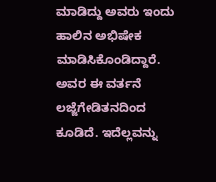ಮಾಡಿದ್ದು ಅವರು ಇಂದು ಹಾಲಿನ ಅಭಿಷೇಕ ಮಾಡಿಸಿಕೊಂಡಿದ್ದಾರೆ. ಅವರ ಈ ವರ್ತನೆ ಲಜ್ಜೆಗೇಡಿತನದಿಂದ ಕೂಡಿದೆ. ಇದೆಲ್ಲವನ್ನು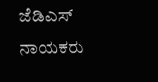ಜೆಡಿಎಸ್‌ ನಾಯಕರು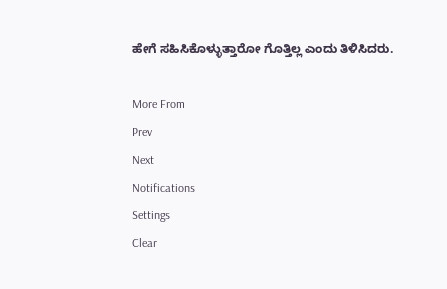ಹೇಗೆ ಸಹಿಸಿಕೊಳ್ಳುತ್ತಾರೋ ಗೊತ್ತಿಲ್ಲ ಎಂದು ತಿಳಿಸಿದರು.

More From
Prev
Next
Notifications
Settings
Clear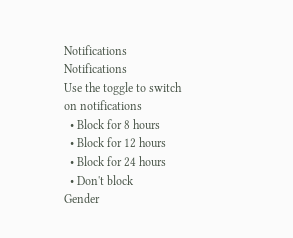Notifications
Notifications
Use the toggle to switch on notifications
  • Block for 8 hours
  • Block for 12 hours
  • Block for 24 hours
  • Don't block
Gender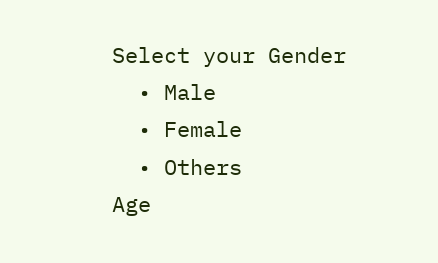Select your Gender
  • Male
  • Female
  • Others
Age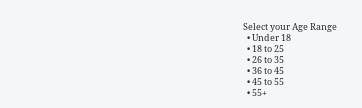Select your Age Range
  • Under 18
  • 18 to 25
  • 26 to 35
  • 36 to 45
  • 45 to 55
  • 55+